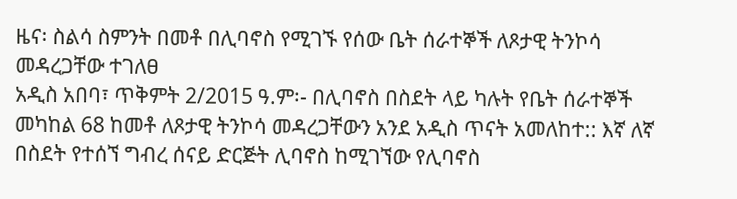ዜና፡ ስልሳ ስምንት በመቶ በሊባኖስ የሚገኙ የሰው ቤት ሰራተኞች ለጾታዊ ትንኮሳ መዳረጋቸው ተገለፀ
አዲስ አበባ፣ ጥቅምት 2/2015 ዓ.ም፡- በሊባኖስ በስደት ላይ ካሉት የቤት ሰራተኞች መካከል 68 ከመቶ ለጾታዊ ትንኮሳ መዳረጋቸውን አንደ አዲስ ጥናት አመለከተ:: እኛ ለኛ በስደት የተሰኘ ግብረ ሰናይ ድርጅት ሊባኖስ ከሚገኘው የሊባኖስ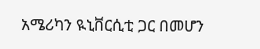አሜሪካን ዪኒቨርሲቲ ጋር በመሆን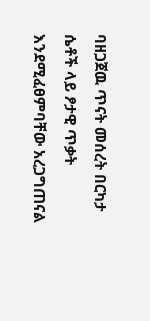ባዘጋጀዉ ጥናት መሰረት በርካታ ሴቶች ላይ ፆታዊ ጥቃት እንደሚፈፀምባቸው አረጋግጠናል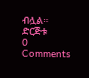ብሏል። ድርጅቱ
0 Comments